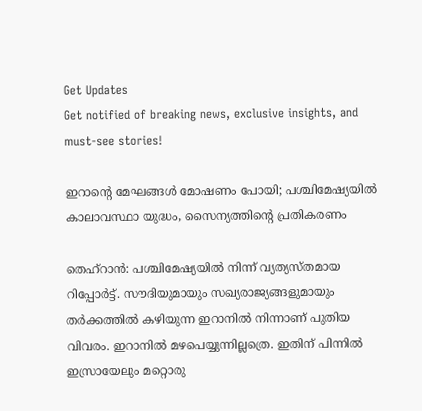Get Updates
Get notified of breaking news, exclusive insights, and must-see stories!

ഇറാന്റെ മേഘങ്ങള്‍ മോഷണം പോയി; പശ്ചിമേഷ്യയില്‍ കാലാവസ്ഥാ യുദ്ധം, സൈന്യത്തിന്റെ പ്രതികരണം

തെഹ്‌റാന്‍: പശ്ചിമേഷ്യയില്‍ നിന്ന് വ്യത്യസ്തമായ റിപ്പോര്‍ട്ട്. സൗദിയുമായും സഖ്യരാജ്യങ്ങളുമായും തര്‍ക്കത്തില്‍ കഴിയുന്ന ഇറാനില്‍ നിന്നാണ് പുതിയ വിവരം. ഇറാനില്‍ മഴപെയ്യുന്നില്ലത്രെ. ഇതിന് പിന്നില്‍ ഇസ്രായേലും മറ്റൊരു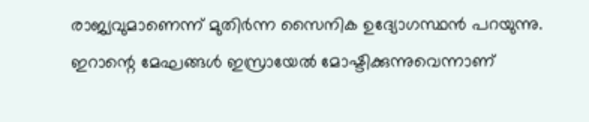രാജ്യവുമാണെന്ന് മുതിര്‍ന്ന സൈനിക ഉദ്യോഗസ്ഥന്‍ പറയുന്നു. ഇറാന്റെ മേഘങ്ങള്‍ ഇസ്രായേല്‍ മോഷ്ടിക്കുന്നുവെന്നാണ്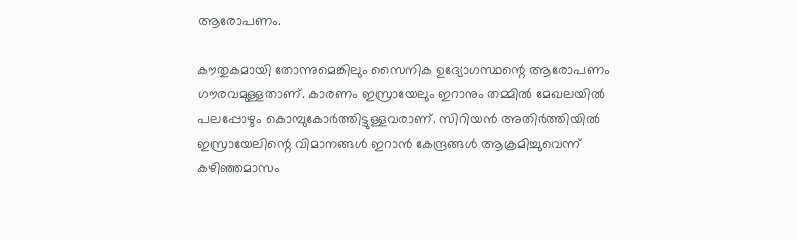ആരോപണം.

കൗതുകമായി തോന്നുമെങ്കിലും സൈനിക ഉദ്യോഗസ്ഥന്റെ ആരോപണം ഗൗരവമുള്ളതാണ്. കാരണം ഇസ്രായേലും ഇറാനും തമ്മില്‍ മേഖലയില്‍ പലപ്പോഴും കൊമ്പുകോര്‍ത്തിട്ടുള്ളവരാണ്. സിറിയന്‍ അതിര്‍ത്തിയില്‍ ഇസ്രായേലിന്റെ വിമാനങ്ങള്‍ ഇറാന്‍ കേന്ദ്രങ്ങള്‍ ആക്രമിച്ചുവെന്ന് കഴിഞ്ഞമാസം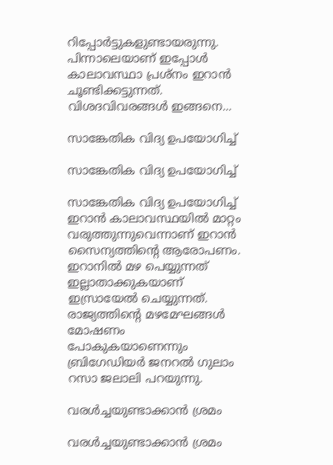റിപ്പോര്‍ട്ടുകളുണ്ടായരുന്നു. പിന്നാലെയാണ് ഇപ്പോള്‍ കാലാവസ്ഥാ പ്രശ്‌നം ഇറാന്‍ ചൂണ്ടിക്കട്ടുന്നത്. വിശദവിവരങ്ങള്‍ ഇങ്ങനെ...

സാങ്കേതിക വിദ്യ ഉപയോഗിച്ച്

സാങ്കേതിക വിദ്യ ഉപയോഗിച്ച്

സാങ്കേതിക വിദ്യ ഉപയോഗിച്ച് ഇറാന്‍ കാലാവസ്ഥയില്‍ മാറ്റം വരുത്തുന്നുവെന്നാണ് ഇറാന്‍ സൈന്യത്തിന്റെ ആരോപണം. ഇറാനില്‍ മഴ പെയ്യുന്നത് ഇല്ലാതാക്കുകയാണ് ഇസ്രായേല്‍ ചെയ്യുന്നത്. രാജ്യത്തിന്റെ മഴമേഘങ്ങള്‍ മോഷണം പോകുകയാണെന്നും ബ്രിഗേഡിയര്‍ ജനറല്‍ ഗുലാം റസാ ജലാലി പറയുന്നു.

വരള്‍ച്ചയുണ്ടാക്കാന്‍ ശ്രമം

വരള്‍ച്ചയുണ്ടാക്കാന്‍ ശ്രമം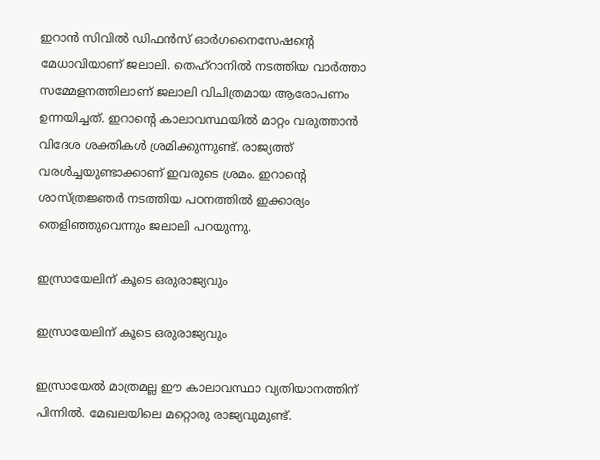ഇറാന്‍ സിവില്‍ ഡിഫന്‍സ് ഓര്‍ഗനൈസേഷന്റെ മേധാവിയാണ് ജലാലി. തെഹ്‌റാനില്‍ നടത്തിയ വാര്‍ത്താ സമ്മേളനത്തിലാണ് ജലാലി വിചിത്രമായ ആരോപണം ഉന്നയിച്ചത്. ഇറാന്റെ കാലാവസ്ഥയില്‍ മാറ്റം വരുത്താന്‍ വിദേശ ശക്തികള്‍ ശ്രമിക്കുന്നുണ്ട്. രാജ്യത്ത് വരള്‍ച്ചയുണ്ടാക്കാണ് ഇവരുടെ ശ്രമം. ഇറാന്റെ ശാസ്ത്രജ്ഞര്‍ നടത്തിയ പഠനത്തില്‍ ഇക്കാര്യം തെളിഞ്ഞുവെന്നും ജലാലി പറയുന്നു.

ഇസ്രായേലിന് കൂടെ ഒരുരാജ്യവും

ഇസ്രായേലിന് കൂടെ ഒരുരാജ്യവും

ഇസ്രായേല്‍ മാത്രമല്ല ഈ കാലാവസ്ഥാ വ്യതിയാനത്തിന് പിന്നില്‍. മേഖലയിലെ മറ്റൊരു രാജ്യവുമുണ്ട്.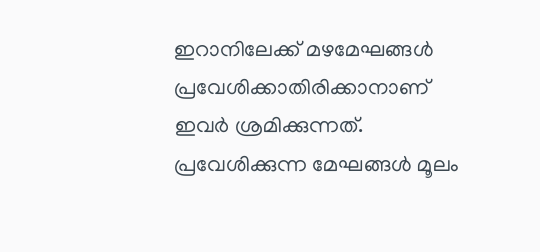ഇറാനിലേക്ക് മഴമേഘങ്ങള്‍ പ്രവേശിക്കാതിരിക്കാനാണ് ഇവര്‍ ശ്രമിക്കുന്നത്. പ്രവേശിക്കുന്ന മേഘങ്ങള്‍ മൂലം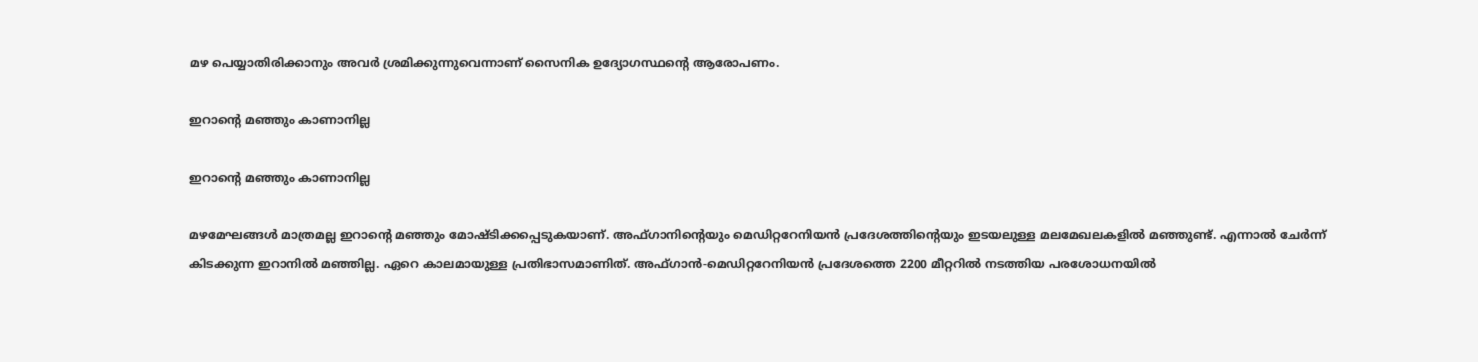മഴ പെയ്യാതിരിക്കാനും അവര്‍ ശ്രമിക്കുന്നുവെന്നാണ് സൈനിക ഉദ്യോഗസ്ഥന്റെ ആരോപണം.

ഇറാന്റെ മഞ്ഞും കാണാനില്ല

ഇറാന്റെ മഞ്ഞും കാണാനില്ല

മഴമേഘങ്ങള്‍ മാത്രമല്ല ഇറാന്റെ മഞ്ഞും മോഷ്ടിക്കപ്പെടുകയാണ്. അഫ്ഗാനിന്റെയും മെഡിറ്ററേനിയന്‍ പ്രദേശത്തിന്റെയും ഇടയലുള്ള മലമേഖലകളില്‍ മഞ്ഞുണ്ട്. എന്നാല്‍ ചേര്‍ന്ന് കിടക്കുന്ന ഇറാനില്‍ മഞ്ഞില്ല. ഏറെ കാലമായുള്ള പ്രതിഭാസമാണിത്. അഫ്ഗാന്‍-മെഡിറ്ററേനിയന്‍ പ്രദേശത്തെ 2200 മീറ്ററില്‍ നടത്തിയ പരശോധനയില്‍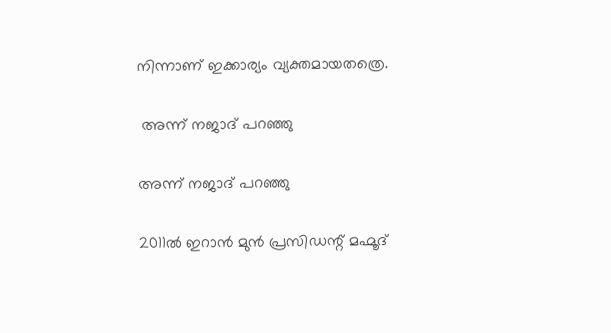നിന്നാണ് ഇക്കാര്യം വ്യക്തമായതത്രെ.

 അന്ന് നജാദ് പറഞ്ഞു

അന്ന് നജാദ് പറഞ്ഞു

2011ല്‍ ഇറാന്‍ മുന്‍ പ്രസിഡന്റ് മഹ്മൂദ്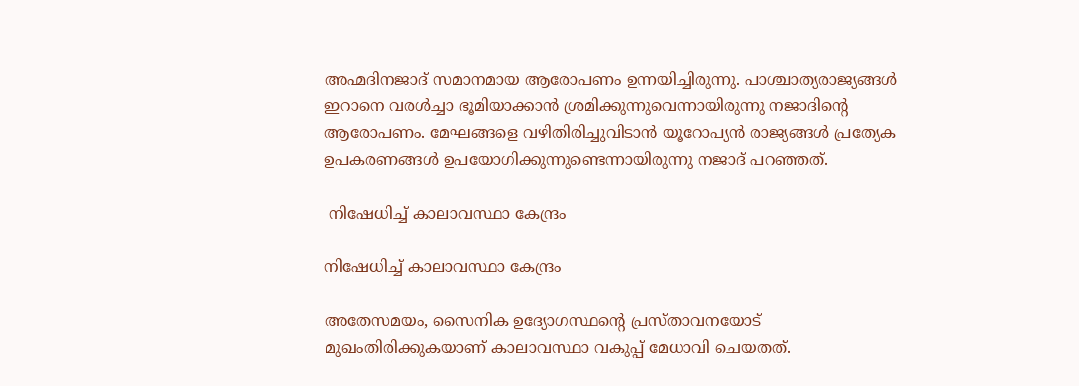അഹ്മദിനജാദ് സമാനമായ ആരോപണം ഉന്നയിച്ചിരുന്നു. പാശ്ചാത്യരാജ്യങ്ങള്‍ ഇറാനെ വരള്‍ച്ചാ ഭൂമിയാക്കാന്‍ ശ്രമിക്കുന്നുവെന്നായിരുന്നു നജാദിന്റെ ആരോപണം. മേഘങ്ങളെ വഴിതിരിച്ചുവിടാന്‍ യൂറോപ്യന്‍ രാജ്യങ്ങള്‍ പ്രത്യേക ഉപകരണങ്ങള്‍ ഉപയോഗിക്കുന്നുണ്ടെന്നായിരുന്നു നജാദ് പറഞ്ഞത്.

 നിഷേധിച്ച് കാലാവസ്ഥാ കേന്ദ്രം

നിഷേധിച്ച് കാലാവസ്ഥാ കേന്ദ്രം

അതേസമയം, സൈനിക ഉദ്യോഗസ്ഥന്റെ പ്രസ്താവനയോട് മുഖംതിരിക്കുകയാണ് കാലാവസ്ഥാ വകുപ്പ് മേധാവി ചെയതത്.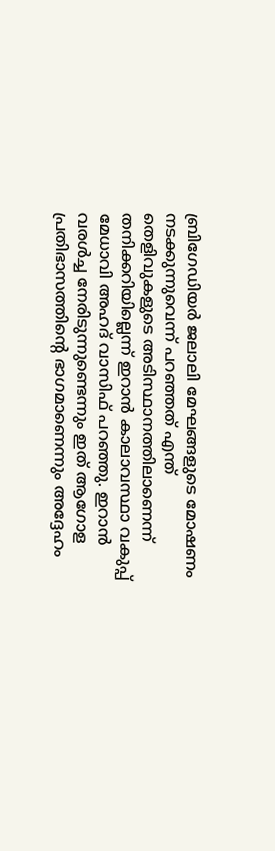ബ്രിഗേഡിയര്‍ ജലാലി മേഘങ്ങളുടെ മോഷണം നടക്കുന്നുവെന്ന് പറഞ്ഞത് എന്ത് തെളിവുകളുടെ അടിസ്ഥാനത്തിലാണെന്ന് തനിക്കറിയില്ലെന്ന് ഇറാന്‍ കാലാവസ്ഥാ വകുപ്പ് മേധാവി അഹദ് വാസിഫ് പറഞ്ഞു. ഇറാന്‍ വരള്‍ച്ച നേരിടുന്നുണ്ടെന്നും ഇത് ആഗോള പ്രതിഭാസത്തിന്റെ ഭാഗമാണെന്നും അദ്ദേഹം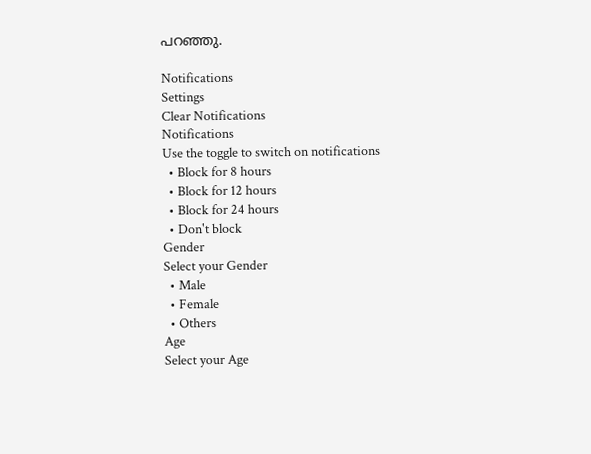പറഞ്ഞു.

Notifications
Settings
Clear Notifications
Notifications
Use the toggle to switch on notifications
  • Block for 8 hours
  • Block for 12 hours
  • Block for 24 hours
  • Don't block
Gender
Select your Gender
  • Male
  • Female
  • Others
Age
Select your Age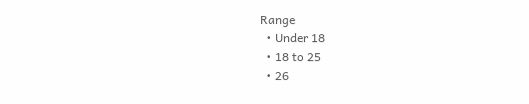Range
  • Under 18
  • 18 to 25
  • 26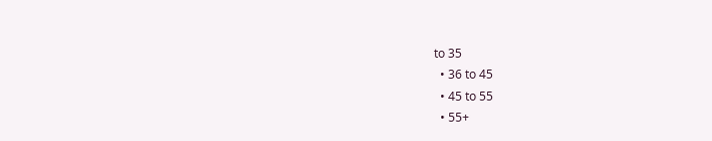to 35
  • 36 to 45
  • 45 to 55
  • 55+